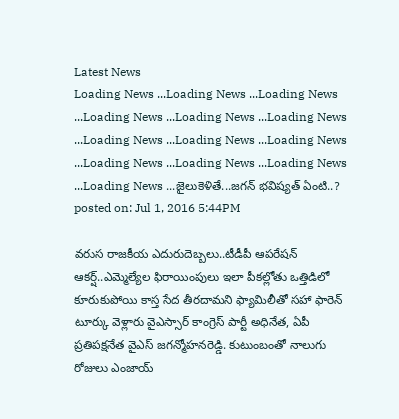Latest News
Loading News ...Loading News ...Loading News ...Loading News ...Loading News ...Loading News ...Loading News ...Loading News ...Loading News ...Loading News ...Loading News ...Loading News ...Loading News ...జైలుకెళితే...జగన్ భవిష్యత్ ఏంటి..?
posted on: Jul 1, 2016 5:44PM

వరుస రాజకీయ ఎదురుదెబ్బలు..టీడీపీ ఆపరేషన్ ఆకర్ష్..ఎమ్మెల్యేల ఫిరాయింపులు ఇలా పీకల్లోతు ఒత్తిడిలో కూరుకుపోయి కాస్త సేద తీరదామని ఫ్యామిలీతో సహా ఫారెన్ టూర్కు వెళ్లారు వైఎస్సార్ కాంగ్రెస్ పార్టీ అధినేత, ఏపీ ప్రతిపక్షనేత వైఎస్ జగన్మోహనరెడ్డి. కుటుంబంతో నాలుగు రోజులు ఎంజాయ్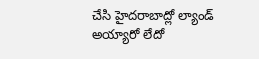చేసి హైదరాబాద్లో ల్యాండ్ అయ్యారో లేదో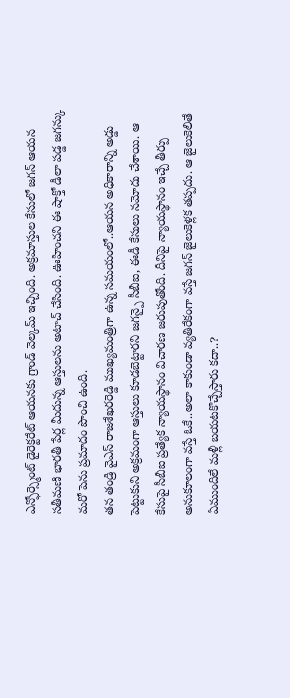ఎన్ఫోర్స్మెంట్ డైరెక్టరేట్ ఆయనకు గ్రాండ్ వెల్కమ్ ఇచ్చింది. అక్రమాస్తుల కేసులో జగన్ ఆయన సతీమణి భారతీ పేర్ల మీదున్న ఆస్తులను అటాచ్ చేసింది. ఊహించని ఈ షాక్తో డీలా పడ్డ జగన్కు మరో పెను ప్రమాదం పొంచి ఉంది.
తన తండ్రి వైఎస్ రాజశేఖరరెడ్డి ముఖ్యమంత్రిగా ఉన్న సమయంలో..ఆయన అధికారాన్ని అడ్డు పెట్టుకుని అక్రమంగా ఆస్తులు కూడబెట్టారని జగన్పై సీబీఐ, ఈడీ కేసులు నమోదు చేశాయి. ఆ కేసుపై సీబీఐ ప్రత్యేక న్యాయస్థానం విచారణ జరుపుతోంది. దీనిపై న్యాయస్థానం ఇచ్చే తీర్పు అనుకూలంగా వస్తే ఓకే..అలా కాకుండా వ్యతిరేకంగా వస్తే జగన్ జైలుకెళ్లక తప్పదు. ఆ జైలుకెలితే ఏముందిలే మళ్లీ బయటకొచ్చేస్తారు కదా..?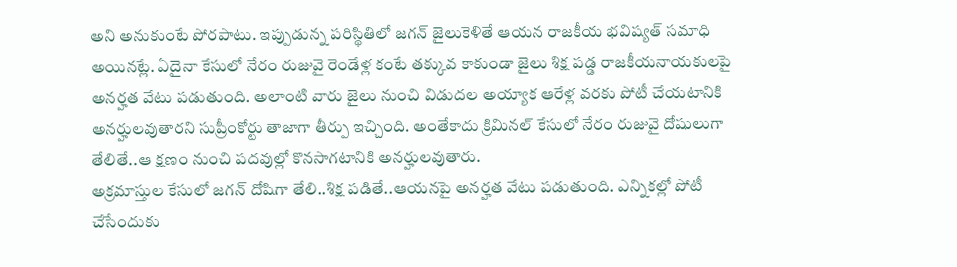అని అనుకుంటే పోరపాటు. ఇప్పుడున్న పరిస్థితిలో జగన్ జైలుకెళితే ఆయన రాజకీయ భవిష్యత్ సమాధి అయినట్లే. ఏదైనా కేసులో నేరం రుజువై రెండేళ్ల కంటే తక్కువ కాకుండా జైలు శిక్ష పడ్డ రాజకీయనాయకులపై అనర్హత వేటు పడుతుంది. అలాంటి వారు జైలు నుంచి విడుదల అయ్యాక ఆరేళ్ల వరకు పోటీ చేయటానికి అనర్హులవుతారని సుప్రీంకోర్టు తాజాగా తీర్పు ఇచ్చింది. అంతేకాదు క్రిమినల్ కేసులో నేరం రుజువై దోషులుగా తేలితే..ఆ క్షణం నుంచి పదవుల్లో కొనసాగటానికి అనర్హులవుతారు.
అక్రమాస్తుల కేసులో జగన్ దోషిగా తేలి..శిక్ష పడితే..ఆయనపై అనర్హత వేటు పడుతుంది. ఎన్నికల్లో పోటీ చేసేందుకు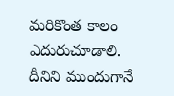మరికొంత కాలం ఎదురుచూడాలి. దీనిని ముందుగానే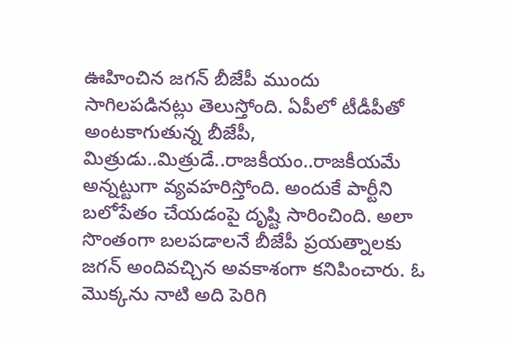ఊహించిన జగన్ బీజేపీ ముందు సాగిలపడినట్లు తెలుస్తోంది. ఏపీలో టీడీపీతో అంటకాగుతున్న బీజేపీ, మిత్రుడు..మిత్రుడే..రాజకీయం..రాజకీయమే అన్నట్టుగా వ్యవహరిస్తోంది. అందుకే పార్టీని బలోపేతం చేయడంపై దృష్టి సారించింది. అలా సొంతంగా బలపడాలనే బీజేపీ ప్రయత్నాలకు జగన్ అందివచ్చిన అవకాశంగా కనిపించారు. ఓ మొక్కను నాటి అది పెరిగి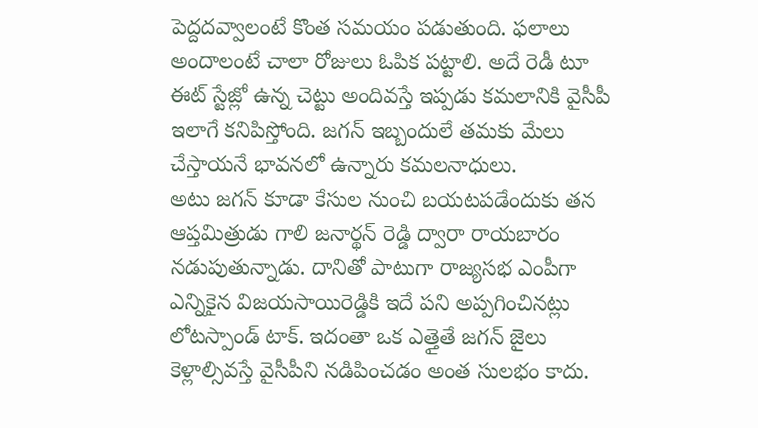పెద్దదవ్వాలంటే కొంత సమయం పడుతుంది. ఫలాలు అందాలంటే చాలా రోజులు ఓపిక పట్టాలి. అదే రెడీ టూ ఈట్ స్టేజ్లో ఉన్న చెట్టు అందివస్తే ఇప్పడు కమలానికి వైసీపీ ఇలాగే కనిపిస్తోంది. జగన్ ఇబ్బందులే తమకు మేలు చేస్తాయనే భావనలో ఉన్నారు కమలనాధులు.
అటు జగన్ కూడా కేసుల నుంచి బయటపడేందుకు తన ఆప్తమిత్రుడు గాలి జనార్థన్ రెడ్డి ద్వారా రాయబారం నడుపుతున్నాడు. దానితో పాటుగా రాజ్యసభ ఎంపీగా ఎన్నికైన విజయసాయిరెడ్డికి ఇదే పని అప్పగించినట్లు లోటస్పాండ్ టాక్. ఇదంతా ఒక ఎత్తైతే జగన్ జైలు కెళ్లాల్సివస్తే వైసీపీని నడిపించడం అంత సులభం కాదు.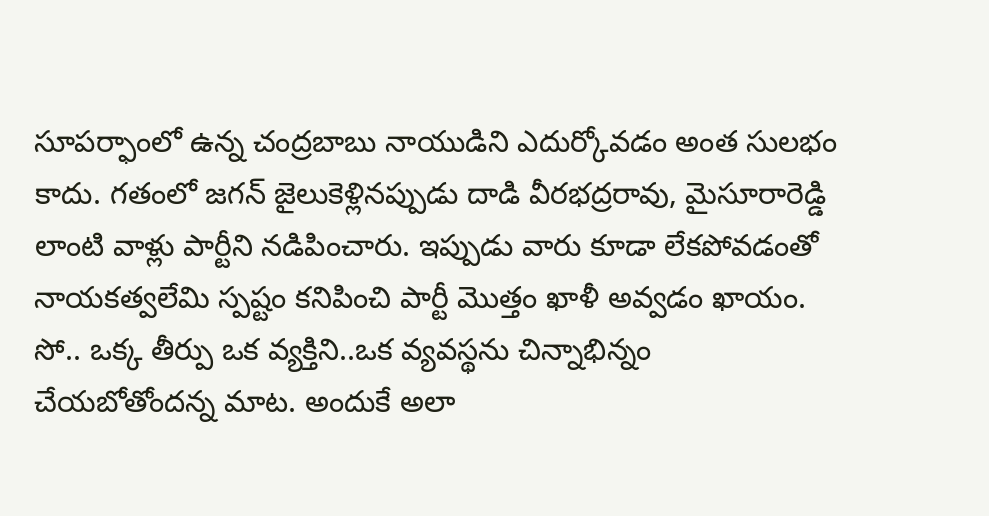సూపర్ఫాంలో ఉన్న చంద్రబాబు నాయుడిని ఎదుర్కోవడం అంత సులభం కాదు. గతంలో జగన్ జైలుకెళ్లినప్పుడు దాడి వీరభద్రరావు, మైసూరారెడ్డి లాంటి వాళ్లు పార్టీని నడిపించారు. ఇప్పుడు వారు కూడా లేకపోవడంతో నాయకత్వలేమి స్పష్టం కనిపించి పార్టీ మొత్తం ఖాళీ అవ్వడం ఖాయం. సో.. ఒక్క తీర్పు ఒక వ్యక్తిని..ఒక వ్యవస్థను చిన్నాభిన్నం చేయబోతోందన్న మాట. అందుకే అలా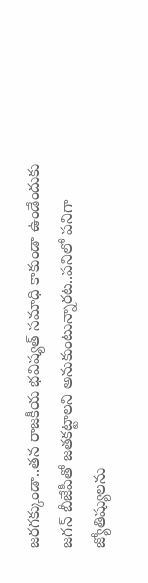జరగక్కుండా..తన రాజకీయ భవిష్యత్ సమాధి కాకుండా ఉండేందుకు జగన్ బీజేపీతో జతకట్టాలని అనుకుంటున్నారట..పనిలో పనిగా జ్యోతిష్యులను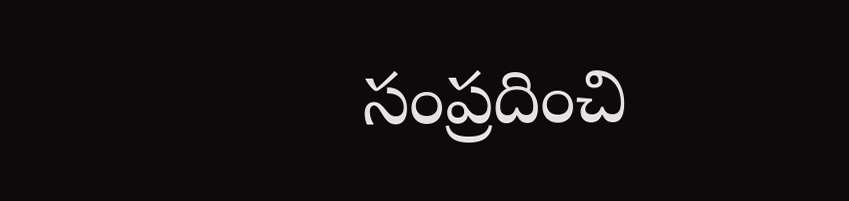సంప్రదించి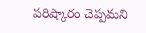పరిష్కారం చెప్పమని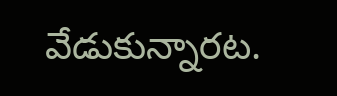వేడుకున్నారట.